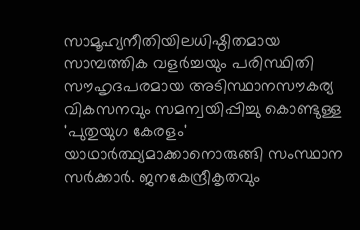സാമൂഹ്യനീതിയിലധിഷ്ഠിതമായ സാമ്പത്തിക വളർച്ചയും പരിസ്ഥിതി സൗഹൃദപരമായ അടിസ്ഥാനസൗകര്യ വികസനവും സമന്വയിപ്പിച്ചു കൊണ്ടുള്ള 'പുതുയുഗ കേരളം' യാഥാർത്ഥ്യമാക്കാനൊരുങ്ങി സംസ്ഥാന സർക്കാർ. ജനകേന്ദ്രീകൃതവും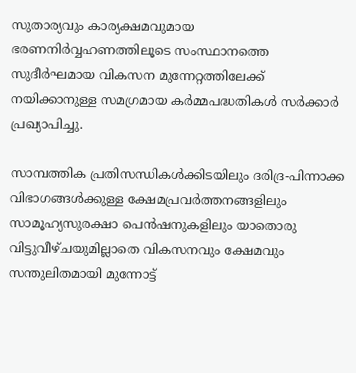സുതാര്യവും കാര്യക്ഷമവുമായ ഭരണനിർവ്വഹണത്തിലൂടെ സംസ്ഥാനത്തെ സുദീർഘമായ വികസന മുന്നേറ്റത്തിലേക്ക് നയിക്കാനുള്ള സമഗ്രമായ കർമ്മപദ്ധതികൾ സർക്കാർ പ്രഖ്യാപിച്ചു.

സാമ്പത്തിക പ്രതിസന്ധികൾക്കിടയിലും ദരിദ്ര-പിന്നാക്ക വിഭാഗങ്ങൾക്കുള്ള ക്ഷേമപ്രവർത്തനങ്ങളിലും സാമൂഹ്യസുരക്ഷാ പെൻഷനുകളിലും യാതൊരു വിട്ടുവീഴ്ചയുമില്ലാതെ വികസനവും ക്ഷേമവും സന്തുലിതമായി മുന്നോട്ട്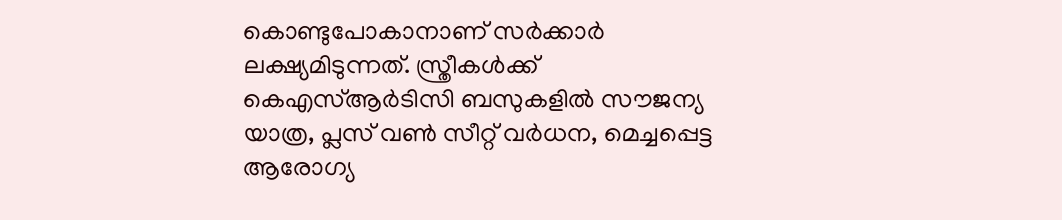കൊണ്ടുപോകാനാണ് സർക്കാർ ലക്ഷ്യമിടുന്നത്. സ്ത്രീകൾക്ക് കെഎസ്ആർടിസി ബസുകളിൽ സൗജന്യ യാത്ര, പ്ലസ് വൺ സീറ്റ് വർധന, മെച്ചപ്പെട്ട ആരോഗ്യ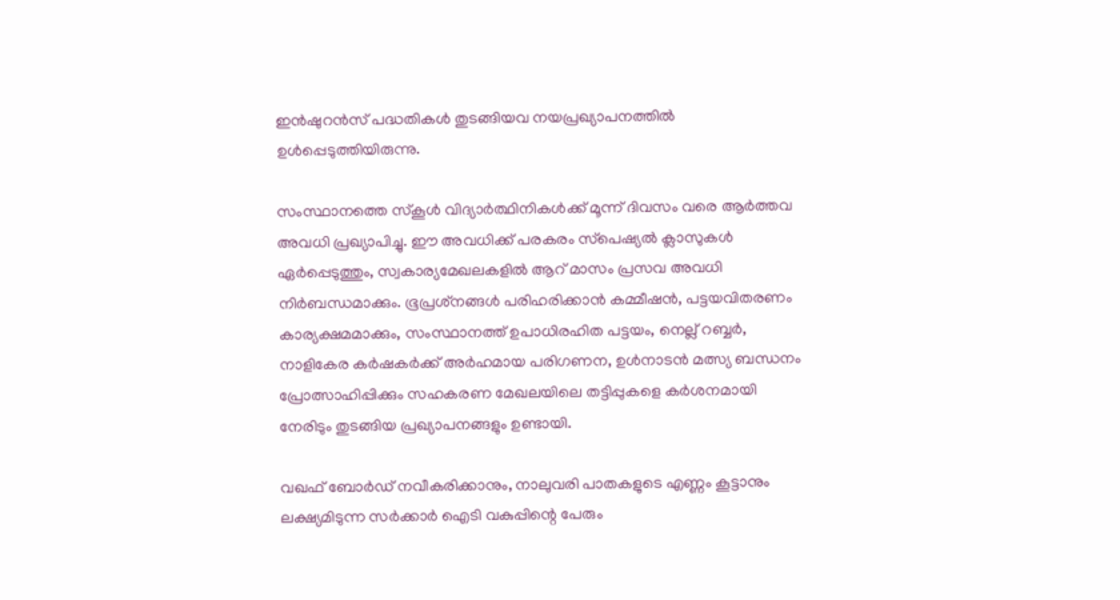ഇൻഷുറൻസ് പദ്ധതികൾ തുടങ്ങിയവ നയപ്രഖ്യാപനത്തിൽ ഉൾപ്പെടുത്തിയിരുന്നു.

സംസ്ഥാനത്തെ സ്‌കൂൾ വിദ്യാർത്ഥിനികൾക്ക് മൂന്ന് ദിവസം വരെ ആർത്തവ അവധി പ്രഖ്യാപിച്ചു. ഈ അവധിക്ക് പരകരം സ്‌പെഷ്യൽ ക്ലാസുകൾ ഏർപ്പെടുത്തും, സ്വകാര്യമേഖലകളിൽ ആറ് മാസം പ്രസവ അവധി നിർബന്ധമാക്കും. ഭൂപ്രശ്‌നങ്ങൾ പരിഹരിക്കാൻ കമ്മീഷൻ, പട്ടയവിതരണം കാര്യക്ഷമമാക്കും, സംസ്ഥാനത്ത് ഉപാധിരഹിത പട്ടയം, നെല്ല് റബ്ബർ, നാളികേര കർഷകർക്ക് അർഹമായ പരിഗണന, ഉൾനാടൻ മത്സ്യ ബന്ധനം പ്രോത്സാഹിപ്പിക്കും സഹകരണ മേഖലയിലെ തട്ടിപ്പുകളെ കർശനമായി നേരിടും തുടങ്ങിയ പ്രഖ്യാപനങ്ങളും ഉണ്ടായി.

വഖഫ് ബോർഡ് നവീകരിക്കാനും, നാലുവരി പാതകളുടെ എണ്ണം കൂട്ടാനും ലക്ഷ്യമിടുന്ന സർക്കാർ ഐടി വകുപ്പിന്റെ പേരും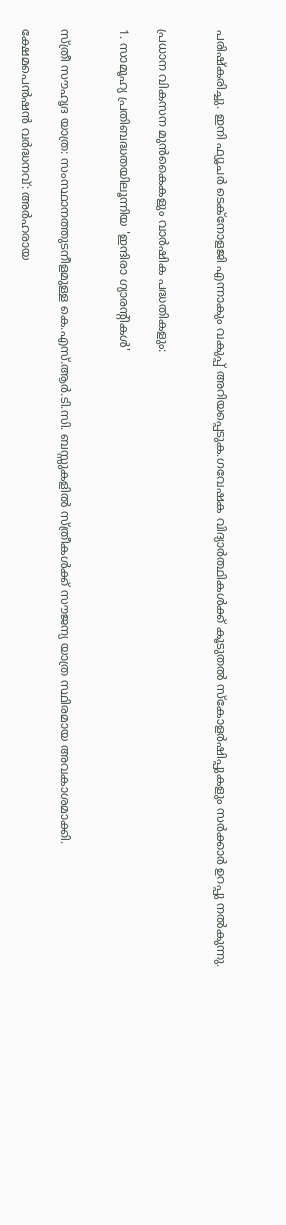പരിഷ്‌കരിച്ചു. ഇനി ഫ്യൂചർ ടെക്‌നോളജി എന്നാകും വകുപ്പ് അറിയപ്പെടുക.ഗവേഷക വിദ്യാർത്ഥികൾക്ക് കൂടുതൽ സ്‌കോളർഷിപ്പുകളും സർക്കാർ ഉറപ്പു നൽകുന്നു.


പ്രധാന വികസന മുൻകൈകളും വാർഷിക പദ്ധതികളും:

1. സാമൂഹ്യ പ്രതിബദ്ധതയിലൂന്നിയ 'ഇന്ദിരാ ഗ്യാരന്റികൾ'


സ്ത്രീ സൗഹൃദ യാത്ര: സംസ്ഥാനത്തുടനീളമുള്ള കെ.എസ്.ആർ.ടി.സി. ബസ്സുകളിൽ സ്ത്രീകൾക്ക് സൗജന്യ യാത്ര സ്ഥിരമായ അവകാശമാക്കി.

ക്ഷേമപെൻഷൻ വർദ്ധനവ്: അർഹരായ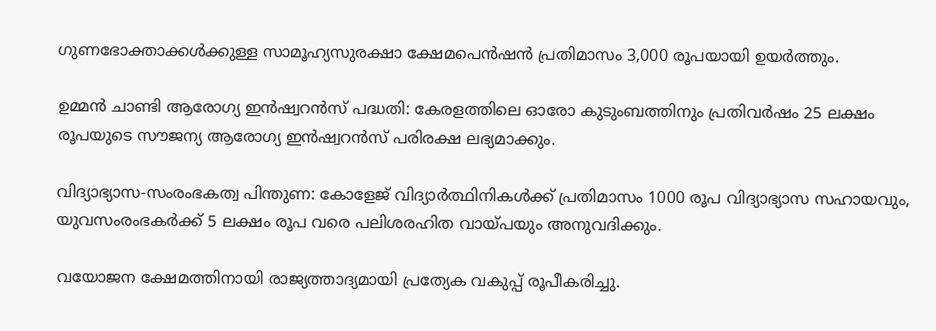ഗുണഭോക്താക്കൾക്കുള്ള സാമൂഹ്യസുരക്ഷാ ക്ഷേമപെൻഷൻ പ്രതിമാസം 3,000 രൂപയായി ഉയർത്തും.

ഉമ്മൻ ചാണ്ടി ആരോഗ്യ ഇൻഷ്വറൻസ് പദ്ധതി: കേരളത്തിലെ ഓരോ കുടുംബത്തിനും പ്രതിവർഷം 25 ലക്ഷം രൂപയുടെ സൗജന്യ ആരോഗ്യ ഇൻഷ്വറൻസ് പരിരക്ഷ ലഭ്യമാക്കും.

വിദ്യാഭ്യാസ-സംരംഭകത്വ പിന്തുണ: കോളേജ് വിദ്യാർത്ഥിനികൾക്ക് പ്രതിമാസം 1000 രൂപ വിദ്യാഭ്യാസ സഹായവും, യുവസംരംഭകർക്ക് 5 ലക്ഷം രൂപ വരെ പലിശരഹിത വായ്പയും അനുവദിക്കും.

വയോജന ക്ഷേമത്തിനായി രാജ്യത്താദ്യമായി പ്രത്യേക വകുപ്പ് രൂപീകരിച്ചു.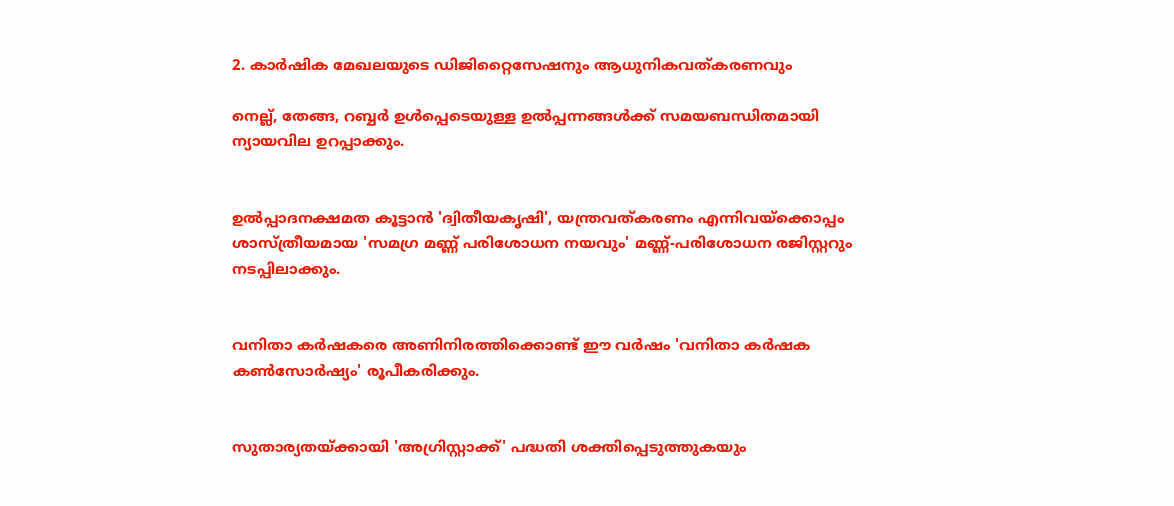2. കാർഷിക മേഖലയുടെ ഡിജിറ്റൈസേഷനും ആധുനികവത്കരണവും

നെല്ല്, തേങ്ങ, റബ്ബർ ഉൾപ്പെടെയുള്ള ഉൽപ്പന്നങ്ങൾക്ക് സമയബന്ധിതമായി ന്യായവില ഉറപ്പാക്കും.


ഉൽപ്പാദനക്ഷമത കൂട്ടാൻ 'ദ്വിതീയകൃഷി', യന്ത്രവത്കരണം എന്നിവയ്‌ക്കൊപ്പം ശാസ്ത്രീയമായ 'സമഗ്ര മണ്ണ് പരിശോധന നയവും' മണ്ണ്-പരിശോധന രജിസ്റ്ററും നടപ്പിലാക്കും.


വനിതാ കർഷകരെ അണിനിരത്തിക്കൊണ്ട് ഈ വർഷം 'വനിതാ കർഷക കൺസോർഷ്യം' രൂപീകരിക്കും.


സുതാര്യതയ്ക്കായി 'അഗ്രിസ്റ്റാക്ക്' പദ്ധതി ശക്തിപ്പെടുത്തുകയും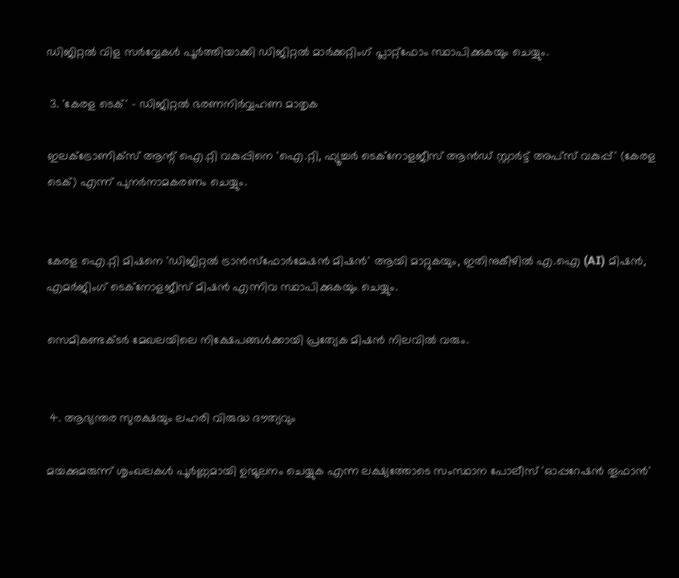ഡിജിറ്റൽ വിള സർവ്വേകൾ പൂർത്തിയാക്കി ഡിജിറ്റൽ മാർക്കറ്റിംഗ് പ്ലാറ്റ്ഫോം സ്ഥാപിക്കുകയും ചെയ്യും.

 3. 'കേരള ടെക്' - ഡിജിറ്റൽ ഭരണനിർവ്വഹണ മാതൃക

ഇലക്ട്രോണിക്‌സ് ആന്റ് ഐ.റ്റി വകുപ്പിനെ 'ഐ.റ്റി, ഫ്യൂച്ചർ ടെക്‌നോളജീസ് ആൻഡ് സ്റ്റാർട്ട് അപ്‌സ് വകുപ്പ്' (കേരള ടെക്) എന്ന് പുനർനാമകരണം ചെയ്യും.


കേരള ഐ.റ്റി മിഷനെ 'ഡിജിറ്റൽ ട്രാൻസ്‌ഫോർമേഷൻ മിഷൻ' ആയി മാറ്റുകയും, ഇതിനുകീഴിൽ എ.ഐ (AI) മിഷൻ, എമർജിംഗ് ടെക്‌നോളജീസ് മിഷൻ എന്നിവ സ്ഥാപിക്കുകയും ചെയ്യും.

സെമികണ്ടക്ടർ മേഖലയിലെ നിക്ഷേപങ്ങൾക്കായി പ്രത്യേക മിഷൻ നിലവിൽ വരും.


 4. ആഭ്യന്തര സുരക്ഷയും ലഹരി വിരുദ്ധ ദൗത്യവും

മയക്കുമരുന്ന് ശൃംഖലകൾ പൂർണ്ണമായി ഉന്മൂലനം ചെയ്യുക എന്ന ലക്ഷ്യത്തോടെ സംസ്ഥാന പോലീസ് 'ഓപ്പറേഷൻ തൂഫാൻ'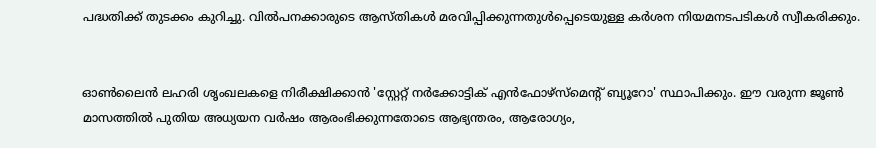പദ്ധതിക്ക് തുടക്കം കുറിച്ചു. വിൽപനക്കാരുടെ ആസ്തികൾ മരവിപ്പിക്കുന്നതുൾപ്പെടെയുള്ള കർശന നിയമനടപടികൾ സ്വീകരിക്കും.


ഓൺലൈൻ ലഹരി ശൃംഖലകളെ നിരീക്ഷിക്കാൻ 'സ്റ്റേറ്റ് നർക്കോട്ടിക് എൻഫോഴ്‌സ്‌മെന്റ് ബ്യൂറോ' സ്ഥാപിക്കും. ഈ വരുന്ന ജൂൺ മാസത്തിൽ പുതിയ അധ്യയന വർഷം ആരംഭിക്കുന്നതോടെ ആഭ്യന്തരം, ആരോഗ്യം,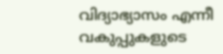വിദ്യാഭ്യാസം എന്നീ വകുപ്പുകളുടെ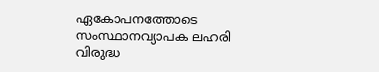ഏകോപനത്തോടെ സംസ്ഥാനവ്യാപക ലഹരി വിരുദ്ധ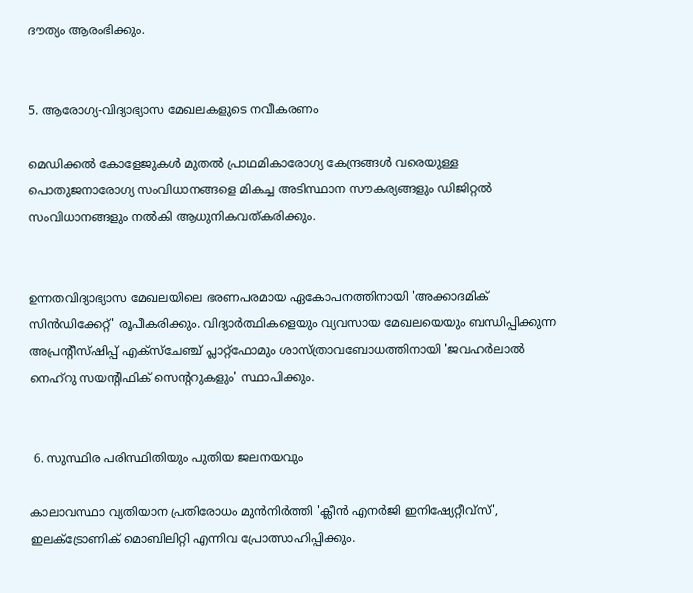ദൗത്യം ആരംഭിക്കും.


5. ആരോഗ്യ-വിദ്യാഭ്യാസ മേഖലകളുടെ നവീകരണം

മെഡിക്കൽ കോളേജുകൾ മുതൽ പ്രാഥമികാരോഗ്യ കേന്ദ്രങ്ങൾ വരെയുള്ള പൊതുജനാരോഗ്യ സംവിധാനങ്ങളെ മികച്ച അടിസ്ഥാന സൗകര്യങ്ങളും ഡിജിറ്റൽ സംവിധാനങ്ങളും നൽകി ആധുനികവത്കരിക്കും.


ഉന്നതവിദ്യാഭ്യാസ മേഖലയിലെ ഭരണപരമായ ഏകോപനത്തിനായി 'അക്കാദമിക് സിൻഡിക്കേറ്റ്' രൂപീകരിക്കും. വിദ്യാർത്ഥികളെയും വ്യവസായ മേഖലയെയും ബന്ധിപ്പിക്കുന്ന അപ്രന്റീസ്ഷിപ്പ് എക്‌സ്‌ചേഞ്ച് പ്ലാറ്റ്ഫോമും ശാസ്ത്രാവബോധത്തിനായി 'ജവഹർലാൽ നെഹ്‌റു സയന്റിഫിക് സെന്ററുകളും' സ്ഥാപിക്കും.


 6. സുസ്ഥിര പരിസ്ഥിതിയും പുതിയ ജലനയവും

കാലാവസ്ഥാ വ്യതിയാന പ്രതിരോധം മുൻനിർത്തി 'ക്ലീൻ എനർജി ഇനിഷ്യേറ്റീവ്‌സ്', ഇലക്ട്രോണിക് മൊബിലിറ്റി എന്നിവ പ്രോത്സാഹിപ്പിക്കും.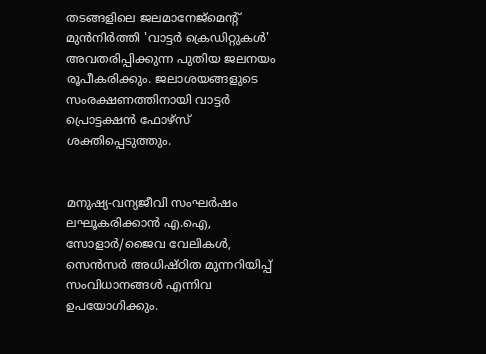തടങ്ങളിലെ ജലമാനേജ്‌മെന്റ് മുൻനിർത്തി 'വാട്ടർ ക്രെഡിറ്റുകൾ' അവതരിപ്പിക്കുന്ന പുതിയ ജലനയം രൂപീകരിക്കും. ജലാശയങ്ങളുടെ സംരക്ഷണത്തിനായി വാട്ടർ പ്രൊട്ടക്ഷൻ ഫോഴ്‌സ് ശക്തിപ്പെടുത്തും.


മനുഷ്യ-വന്യജീവി സംഘർഷം ലഘൂകരിക്കാൻ എ.ഐ, സോളാർ/ജൈവ വേലികൾ, സെൻസർ അധിഷ്ഠിത മുന്നറിയിപ്പ് സംവിധാനങ്ങൾ എന്നിവ ഉപയോഗിക്കും.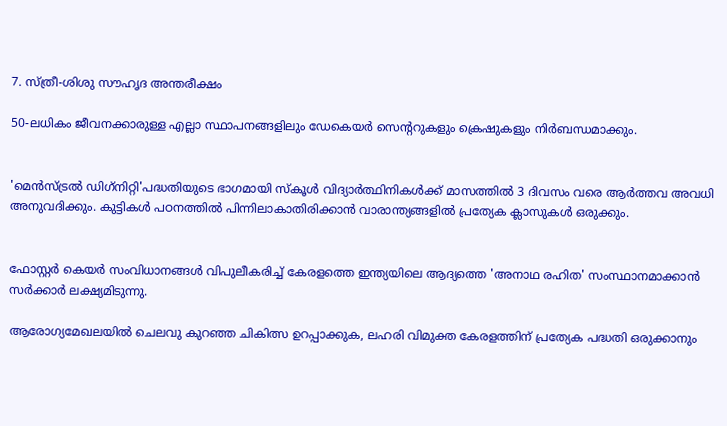7. സ്ത്രീ-ശിശു സൗഹൃദ അന്തരീക്ഷം

50-ലധികം ജീവനക്കാരുള്ള എല്ലാ സ്ഥാപനങ്ങളിലും ഡേകെയർ സെന്ററുകളും ക്രെഷുകളും നിർബന്ധമാക്കും.


'മെൻസ്ട്രൽ ഡിഗ്‌നിറ്റി'പദ്ധതിയുടെ ഭാഗമായി സ്‌കൂൾ വിദ്യാർത്ഥിനികൾക്ക് മാസത്തിൽ 3 ദിവസം വരെ ആർത്തവ അവധി അനുവദിക്കും. കുട്ടികൾ പഠനത്തിൽ പിന്നിലാകാതിരിക്കാൻ വാരാന്ത്യങ്ങളിൽ പ്രത്യേക ക്ലാസുകൾ ഒരുക്കും.


ഫോസ്റ്റർ കെയർ സംവിധാനങ്ങൾ വിപുലീകരിച്ച് കേരളത്തെ ഇന്ത്യയിലെ ആദ്യത്തെ 'അനാഥ രഹിത' സംസ്ഥാനമാക്കാൻ സർക്കാർ ലക്ഷ്യമിടുന്നു.

ആരോഗ്യമേഖലയിൽ ചെലവു കുറഞ്ഞ ചികിത്സ ഉറപ്പാക്കുക, ലഹരി വിമുക്ത കേരളത്തിന് പ്രത്യേക പദ്ധതി ഒരുക്കാനും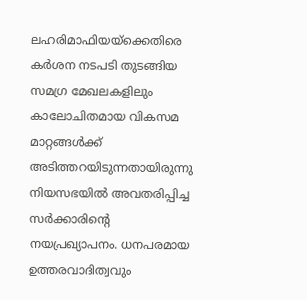ലഹരിമാഫിയയ്‌ക്കെതിരെ കർശന നടപടി തുടങ്ങിയ സമഗ്ര മേഖലകളിലും കാലോചിതമായ വികസമ മാറ്റങ്ങൾക്ക് അടിത്തറയിടുന്നതായിരുന്നു നിയസഭയിൽ അവതരിപ്പിച്ച സർക്കാരിന്റെ നയപ്രഖ്യാപനം. ധനപരമായ ഉത്തരവാദിത്വവും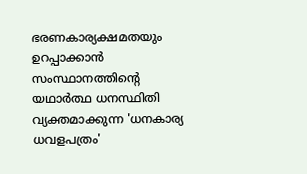ഭരണകാര്യക്ഷമതയും ഉറപ്പാക്കാൻ സംസ്ഥാനത്തിന്റെ യഥാർത്ഥ ധനസ്ഥിതി വ്യക്തമാക്കുന്ന 'ധനകാര്യ ധവളപത്രം'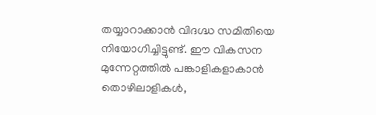തയ്യാറാക്കാൻ വിദഗ്ദ്ധ സമിതിയെ നിയോഗിച്ചിട്ടുണ്ട്. ഈ വികസന മുന്നേറ്റത്തിൽ പങ്കാളികളാകാൻ തൊഴിലാളികൾ,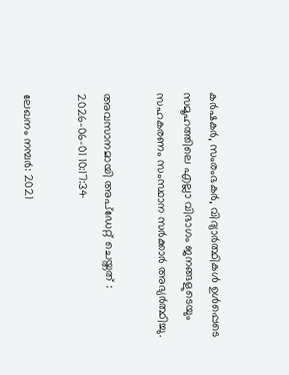കർഷകർ, സംരംഭകർ, വിദ്യാർത്ഥികൾ ഉൾപ്പെടെ സമൂഹത്തിലെ എല്ലാ വിഭാഗം ജനങ്ങളുടെയും സഹകരണം സംസ്ഥാന സർക്കാർ അഭ്യർത്ഥിച്ചു.

അവസാനമായി അപ്ഡേറ്റ് ചെയ്തത് : 2026-06-01 10:17:34

ലേഖനം നമ്പർ: 2021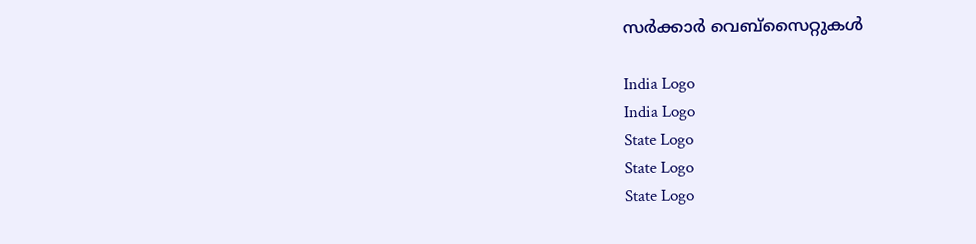സർക്കാർ വെബ്സൈറ്റുകൾ

India Logo
India Logo
State Logo
State Logo
State Logo